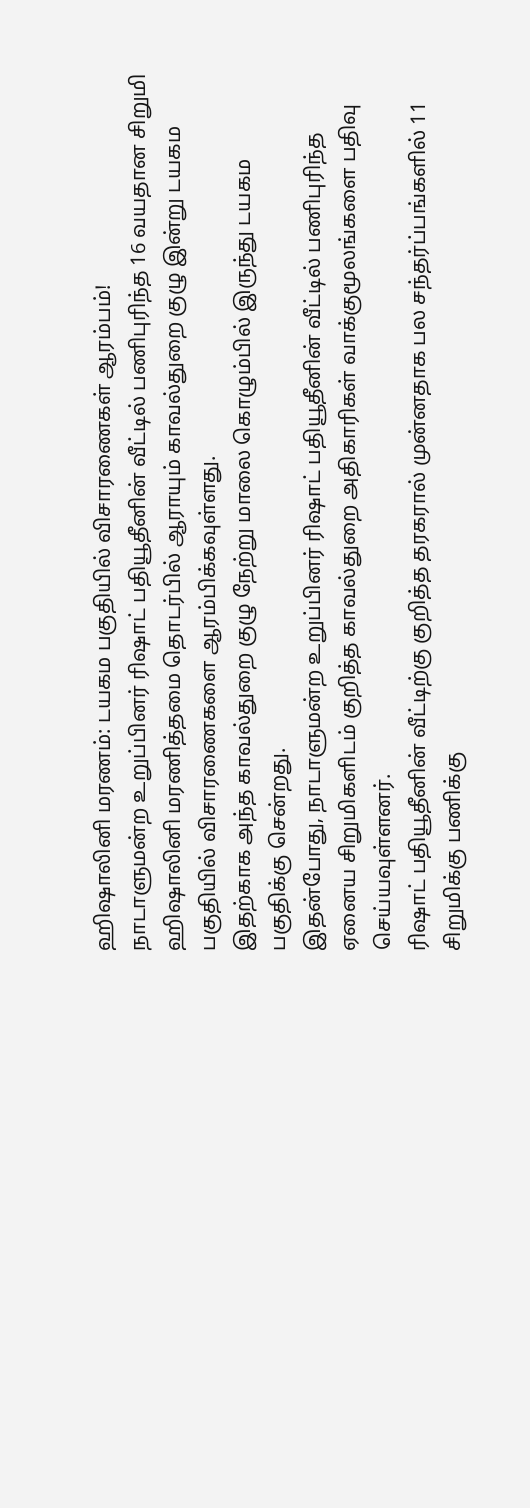ஹிஷாலினி மரணம்: டயகம பகுதியில் விசாரணைகள் ஆரம்பம்!
நாடாளுமன்ற உறுப்பினர் ரிஷாட் பதியூதீனின் வீட்டில் பணிபுரிந்த 16 வயதான சிறுமி ஹிஷாலினி மரணித்தமை தொடர்பில் ஆராயும் காவல்துறை குழு இன்று டயகம பகுதியில் விசாரணைகளை ஆரம்பிக்கவுள்ளது.
இதற்காக அந்த காவல்துறை குழு நேற்று மாலை கொழும்பில் இருந்து டயகம பகுதிக்கு சென்றது.
இதன்போது, நாடாளுமன்ற உறுப்பினர் ரிஷாட் பதியூதீனின் வீட்டில் பணிபுரிந்த ஏனைய சிறுமிகளிடம் குறித்த காவல்துறை அதிகாரிகள் வாக்குமூலங்களை பதிவு செய்யவுள்ளனர்.
ரிஷாட் பதியூதீனின் வீட்டிற்கு குறித்த தரகரால் முன்னதாக பல சந்தர்ப்பங்களில் 11 சிறுமிக்கு பணிக்கு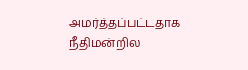அமர்த்தப்பட்டதாக நீதிமன்றில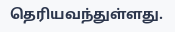தெரியவந்துள்ளது.